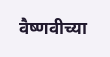वैष्णवीच्या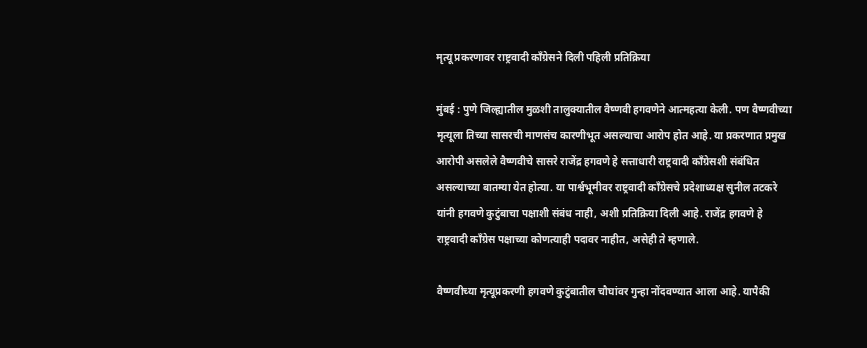मृत्यू प्रकरणावर राष्ट्रवादी काँग्रेसने दिली पहिली प्रतिक्रिया

मुंबई : पुणे जिल्ह्यातील मुळशी तालुक्यातील वैष्णवी हगवणेने आत्महत्या केली. पण वैष्णवीच्या मृत्यूला तिच्या सासरची माणसंच कारणीभूत असल्याचा आरोप होत आहे. या प्रकरणात प्रमुख आरोपी असलेले वैष्णवीचे सासरे राजेंद्र हगवणे हे सत्ताधारी राष्ट्रवादी काँग्रेसशी संबंधित असल्याच्या बातम्या येत होत्या. या पार्श्वभूमीवर राष्ट्रवादी काँग्रेसचे प्रदेशाध्यक्ष सुनील तटकरे यांनी हगवणे कुटुंबाचा पक्षाशी संबंध नाही, अशी प्रतिक्रिया दिली आहे. राजेंद्र हगवणे हे राष्ट्रवादी काँग्रेस पक्षाच्या कोणत्याही पदावर नाहीत, असेही ते म्हणाले.

वैष्णवीच्या मृत्यूप्रकरणी हगवणे कुटुंबातील चौघांवर गुन्हा नोंदवण्यात आला आहे. यापैकी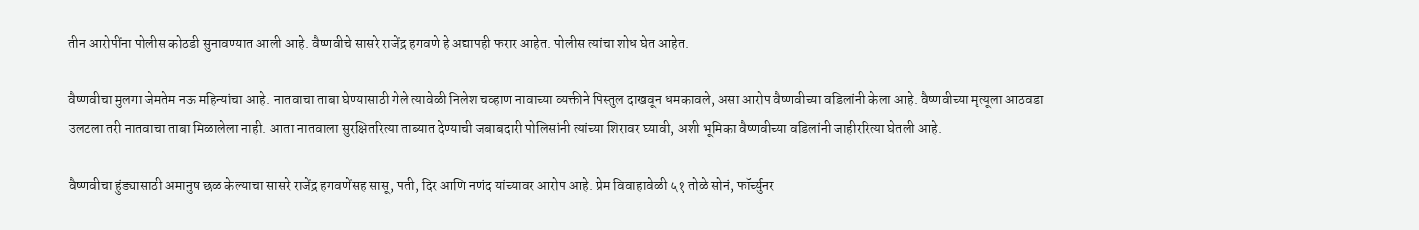तीन आरोपींना पोलीस कोठडी सुनावण्यात आली आहे. वैष्णवीचे सासरे राजेंद्र हगवणे हे अद्यापही फरार आहेत. पोलीस त्यांचा शोध घेत आहेत.

वैष्णवीचा मुलगा जेमतेम नऊ महिन्यांचा आहे. नातवाचा ताबा घेण्यासाठी गेले त्यावेळी निलेश चव्हाण नावाच्या व्यक्तीने पिस्तुल दाखवून धमकावले, असा आरोप वैष्णवीच्या वडिलांनी केला आहे. वैष्णवीच्या मृत्यूला आठवडा उलटला तरी नातवाचा ताबा मिळालेला नाही. आता नातवाला सुरक्षितरित्या ताब्यात देण्याची जबाबदारी पोलिसांनी त्यांच्या शिरावर घ्यावी, अशी भूमिका वैष्णवीच्या वडिलांनी जाहीररित्या घेतली आहे.

वैष्णवीचा हुंड्यासाठी अमानुष छळ केल्याचा सासरे राजेंद्र हगवणेंसह सासू, पती, दिर आणि नणंद यांच्यावर आरोप आहे. प्रेम विवाहावेळी ५१ तोळे सोनं, फॉर्च्युनर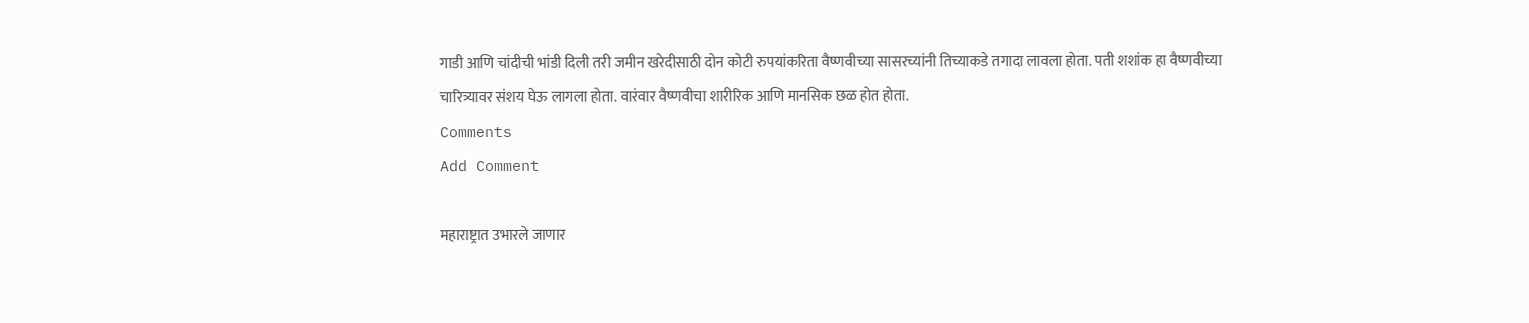गाडी आणि चांदीची भांडी दिली तरी जमीन खरेदीसाठी दोन कोटी रुपयांकरिता वैष्णवीच्या सासरच्यांनी तिच्याकडे तगादा लावला होता. पती शशांक हा वैष्णवीच्या चारित्र्यावर संशय घेऊ लागला होता. वारंवार वैष्णवीचा शारीरिक आणि मानसिक छळ होत होता.
Comments
Add Comment

महाराष्ट्रात उभारले जाणार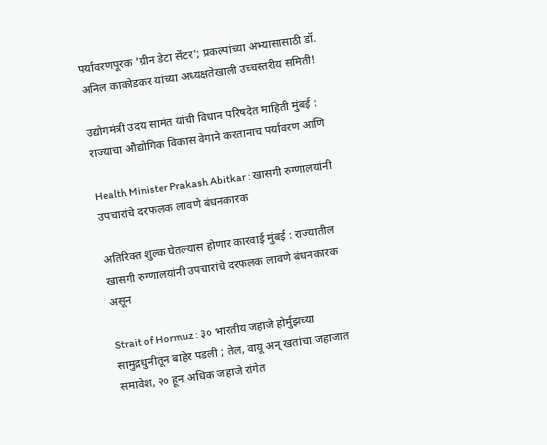पर्यावरणपूरक 'ग्रीन डेटा सेंटर'; प्रकल्पांच्या अभ्यासासाठी डॉ. अनिल काकोडकर यांच्या अध्यक्षतेखाली उच्चस्तरीय समिती!

उद्योगमंत्री उदय सामंत यांची विधान परिषदेत माहिती मुंबई : राज्याचा औद्योगिक विकास वेगाने करतानाच पर्यावरण आणि

Health Minister Prakash Abitkar : खासगी रुग्णालयांनी उपचारांचे दरफलक लावणे बंधनकारक

अतिरिक्त शुल्क घेतल्यास होणार कारवाई मुंबई : राज्यातील खासगी रुग्णालयांनी उपचारांचे दरफलक लावणे बंधनकारक असून

Strait of Hormuz : ३० भारतीय जहाजे होर्मुझच्या सामुद्रधुनीतून बाहेर पडली ; तेल, वायू अन् खतांचा जहाजात समावेश, २० हून अधिक जहाजे रांगेत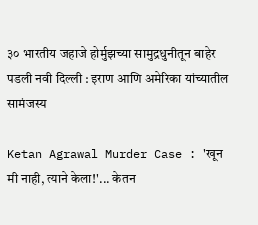३० भारतीय जहाजे होर्मुझच्या सामुद्रधुनीतून बाहेर पडली नवी दिल्ली : इराण आणि अमेरिका यांच्यातील सामंजस्य

Ketan Agrawal Murder Case : 'खून मी नाही, त्याने केला!'... केतन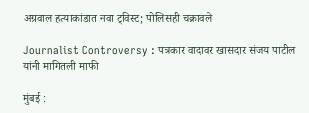अग्रवाल हत्याकांडात नवा ट्विस्ट; पोलिसही चक्रावले

Journalist Controversy : पत्रकार वादावर खासदार संजय पाटील यांनी मागितली माफी

मुंबई :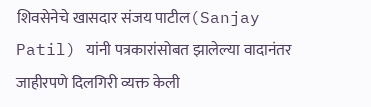शिवसेनेचे खासदार संजय पाटील(Sanjay Patil) यांनी पत्रकारांसोबत झालेल्या वादानंतर जाहीरपणे दिलगिरी व्यक्त केली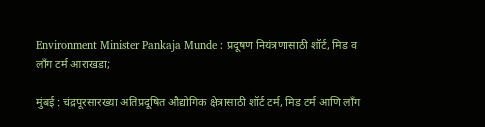Environment Minister Pankaja Munde : प्रदूषण नियंत्रणासाठी शॉर्ट, मिड व लॉंग टर्म आराखडा;

मुंबई : चंद्रपूरसारख्या अतिप्रदूषित औद्योगिक क्षेत्रासाठी शॉर्ट टर्म, मिड टर्म आणि लाँग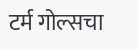टर्म गोल्सचा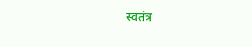स्वतंत्र